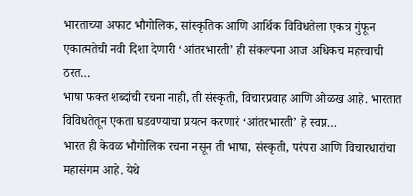भारताच्या अफाट भौगोलिक, सांस्कृतिक आणि आर्थिक विविधतेला एकत्र गुंफून एकात्मतेची नवी दिशा देणारी ‘आंतरभारती’ ही संकल्पना आज अधिकच महत्त्वाची ठरत…
भाषा फक्त शब्दांची रचना नाही, ती संस्कृती, विचारप्रवाह आणि ओळख आहे. भारतात विविधतेतून एकता घडवण्याचा प्रयत्न करणारं ‘आंतरभारती’ हे स्वप्न…
भारत ही केवळ भौगोलिक रचना नसून ती भाषा, संस्कृती, परंपरा आणि विचारधारांचा महासंगम आहे. येथे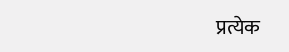प्रत्येक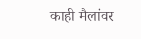काही मैलांवर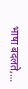भाषा बदलते,…